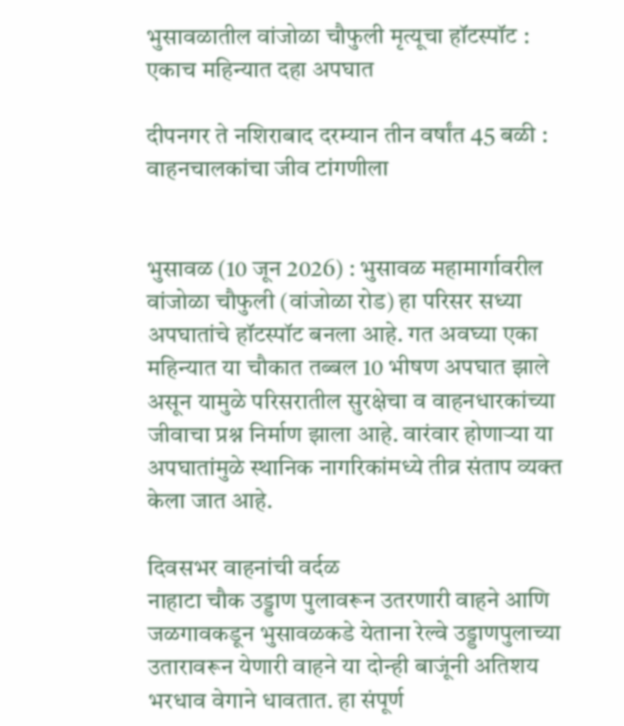भुसावळातील वांजोळा चौफुली मृत्यूचा हॉटस्पॉट : एकाच महिन्यात दहा अपघात

दीपनगर ते नशिराबाद दरम्यान तीन वर्षांत 45 बळी : वाहनचालकांचा जीव टांगणीला


भुसावळ (10 जून 2026) : भुसावळ महामार्गावरील वांजोळा चौफुली (वांजोळा रोड) हा परिसर सध्या अपघातांचे हॉटस्पॉट बनला आहे. गत अवघ्या एका महिन्यात या चौकात तब्बल 10 भीषण अपघात झाले असून यामुळे परिसरातील सुरक्षेचा व वाहनधारकांच्या जीवाचा प्रश्न निर्माण झाला आहे. वारंवार होणार्‍या या अपघातांमुळे स्थानिक नागरिकांमध्ये तीव्र संताप व्यक्त केला जात आहे.

दिवसभर वाहनांची वर्दळ
नाहाटा चौक उड्डाण पुलावरून उतरणारी वाहने आणि जळगावकडून भुसावळकडे येताना रेल्वे उड्डाणपुलाच्या उतारावरून येणारी वाहने या दोन्ही बाजूंनी अतिशय भरधाव वेगाने धावतात. हा संपूर्ण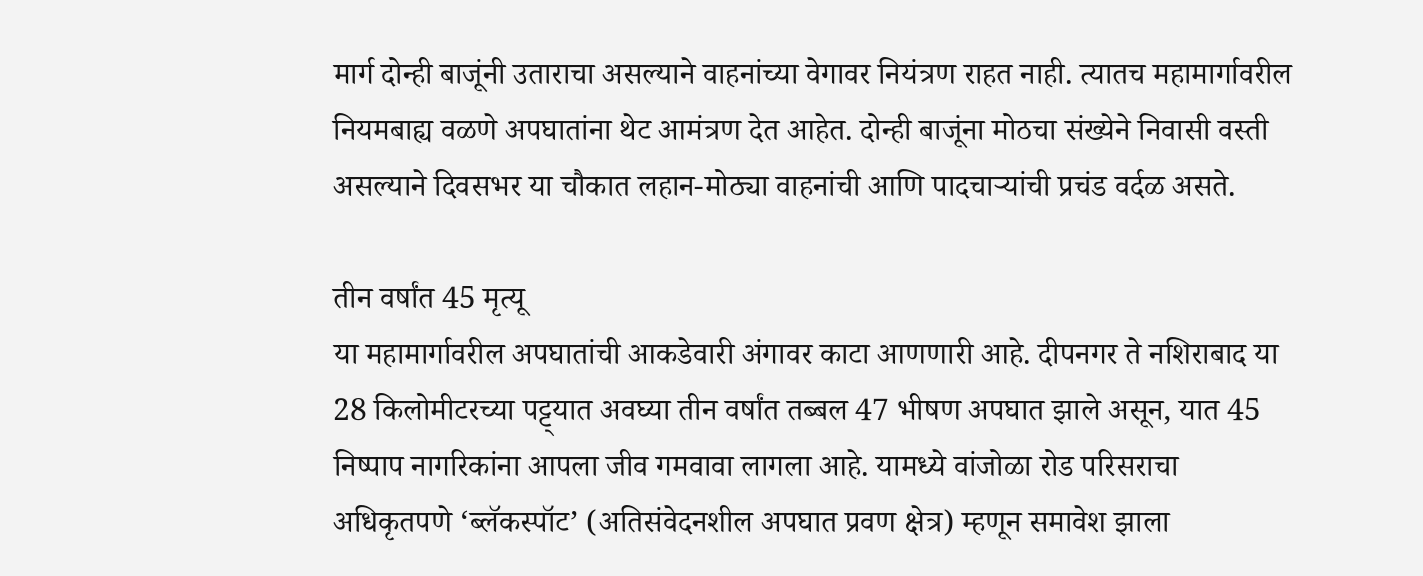मार्ग दोन्ही बाजूंनी उताराचा असल्याने वाहनांच्या वेगावर नियंत्रण राहत नाही. त्यातच महामार्गावरील नियमबाह्य वळणे अपघातांना थेट आमंत्रण देत आहेत. दोन्ही बाजूंना मोठचा संख्येने निवासी वस्ती असल्याने दिवसभर या चौकात लहान-मोठ्या वाहनांची आणि पादचार्‍यांची प्रचंड वर्दळ असते.

तीन वर्षांत 45 मृत्यू
या महामार्गावरील अपघातांची आकडेवारी अंगावर काटा आणणारी आहे. दीपनगर ते नशिराबाद या 28 किलोमीटरच्या पट्ट्यात अवघ्या तीन वर्षांत तब्बल 47 भीषण अपघात झाले असून, यात 45 निष्पाप नागरिकांना आपला जीव गमवावा लागला आहे. यामध्ये वांजोळा रोड परिसराचा अधिकृतपणे ‘ब्लॅकस्पॉट’ (अतिसंवेदनशील अपघात प्रवण क्षेत्र) म्हणून समावेश झाला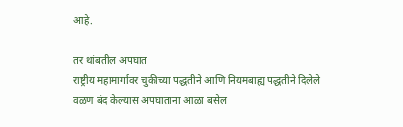आहे.

तर थांबतील अपघात
राष्ट्रीय महामार्गावर चुकीच्या पद्धतीने आणि नियमबाह्य पद्धतीने दिलेले वळण बंद केल्यास अपघाताना आळा बसेल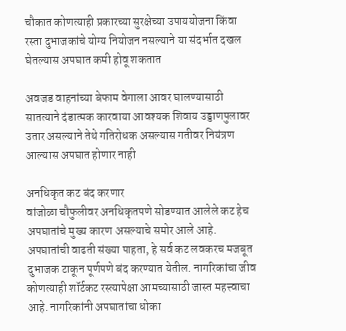चौकात कोणत्याही प्रकारच्या सुरक्षेच्या उपाययोजना किंवा रस्ता दुभाजकांचे योग्य नियोजन नसल्याने या संदर्भात दखल घेतल्यास अपघात कमी होवू शकतात

अवजड वाहनांच्या बेफाम वेगाला आवर घालण्यासाठी सातत्याने दंडात्मक कारवाया आवश्यक शिवाय उड्डाणपुलावर उतार असल्याने तेथे गतिरोधक असल्यास गतीवर नियंत्रण आल्यास अपघात होणार नाही

अनधिकृत कट बंद करणार
वांजोळा चौफुलीवर अनधिकृतपणे सोडण्यात आलेले कट हेच अपघातांचे मुख्य कारण असल्याचे समोर आले आहे. अपघातांची वाढती संख्या पाहता, हे सर्व कट लवकरच मजबूत दुभाजक टाकून पूर्णपणे बंद करण्यात येतील. नागरिकांचा जीव कोणत्याही शॉर्टकट रस्त्यापेक्षा आमच्यासाठी जास्त महत्त्वाचा आहे. नागरिकांनी अपघातांचा धोका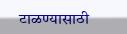टाळण्यासाठी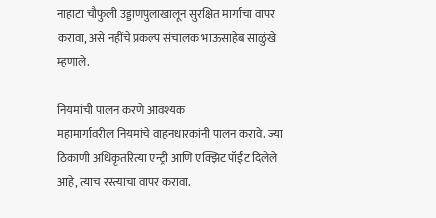नाहाटा चौफुली उड्डाणपुलाखालून सुरक्षित मार्गाचा वापर करावा, असे नहींचे प्रकल्प संचालक भाऊसाहेब साळुंखे म्हणाले.

नियमांची पालन करणे आवश्यक
महामार्गावरील नियमांचे वाहनधारकांनी पालन करावे. ज्या ठिकाणी अधिकृतरित्या एन्ट्री आणि एक्झिट पॉईंट दिलेले आहे, त्याच रस्त्याचा वापर करावा.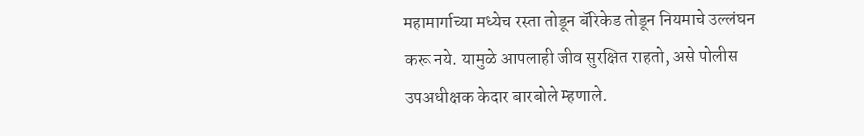महामार्गाच्या मध्येच रस्ता तोडून बॅरिकेड तोडून नियमाचे उल्लंघन करू नये. यामुळे आपलाही जीव सुरक्षित राहतो, असे पोलीस उपअधीक्षक केदार बारबोले म्हणाले.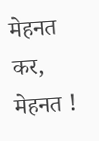मेहनत कर, मेहनत !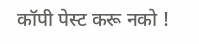कॉपी पेस्ट करू नको !